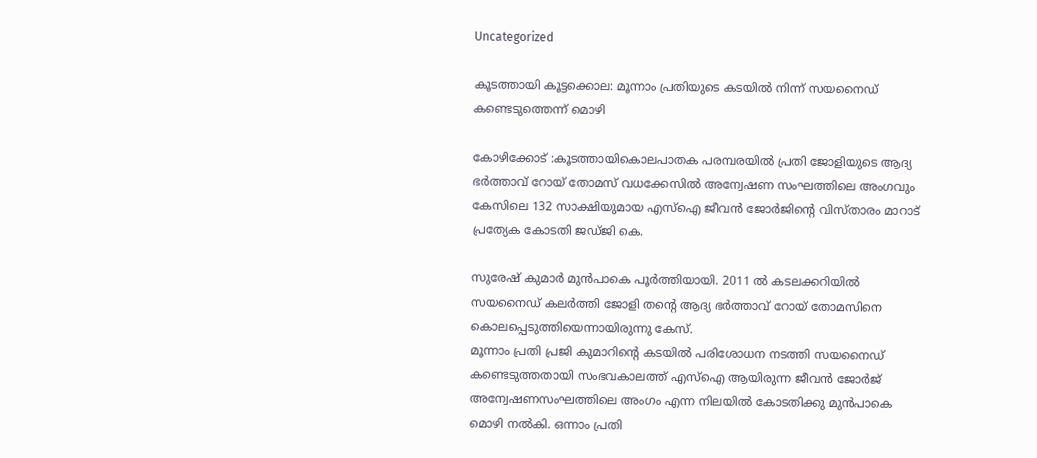Uncategorized

കൂടത്തായി കൂട്ടക്കൊല: മൂന്നാം പ്രതിയുടെ കടയിൽ നിന്ന് സയനൈഡ് കണ്ടെടുത്തെന്ന് മൊഴി

കോഴിക്കോട് :കൂടത്തായികൊലപാതക പരമ്പരയിൽ പ്രതി ജോളിയുടെ ആദ്യ ഭർത്താവ് റോയ് തോമസ് വധക്കേസിൽ അന്വേഷണ സംഘത്തിലെ അംഗവും കേസിലെ 132 സാക്ഷിയുമായ എസ്‌ഐ ജീവൻ ജോർജിൻ്റെ വിസ്‌താരം മാറാട് പ്രത്യേക കോടതി ജഡ്‌ജി കെ.

സുരേഷ് കുമാർ മുൻപാകെ പൂർത്തിയായി. 2011 ൽ കടലക്കറിയിൽ സയനൈഡ് കലർത്തി ജോളി തന്റെ ആദ്യ ഭർത്താവ് റോയ് തോമസിനെ കൊലപ്പെടുത്തിയെന്നായിരുന്നു കേസ്.
മൂന്നാം പ്രതി പ്രജി കുമാറിൻ്റെ കടയിൽ പരിശോധന നടത്തി സയനൈഡ് കണ്ടെടുത്തതായി സംഭവകാലത്ത് എസ്ഐ ആയിരുന്ന ജീവൻ ജോർജ് അന്വേഷണസംഘത്തിലെ അംഗം എന്ന നിലയിൽ കോടതിക്കു മുൻപാകെ മൊഴി നൽകി. ഒന്നാം പ്രതി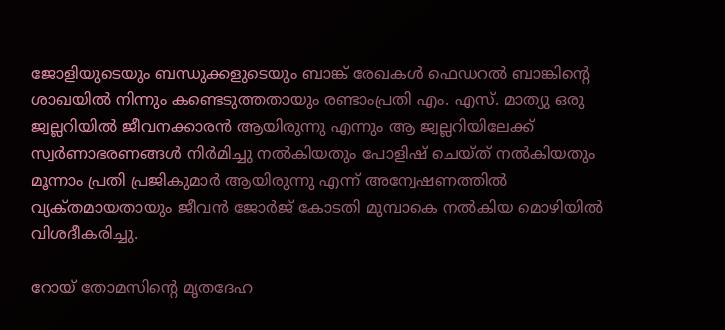ജോളിയുടെയും ബന്ധുക്കളുടെയും ബാങ്ക് രേഖകൾ ഫെഡറൽ ബാങ്കിന്റെ ശാഖയിൽ നിന്നും കണ്ടെടുത്തതായും രണ്ടാംപ്രതി എം. എസ്. മാത്യു ഒരു ജ്വല്ലറിയിൽ ജീവനക്കാരൻ ആയിരുന്നു എന്നും ആ ജ്വല്ലറിയിലേക്ക് സ്വർണാഭരണങ്ങൾ നിർമിച്ചു നൽകിയതും പോളിഷ് ചെയ്ത് നൽകിയതും മൂന്നാം പ്രതി പ്രജികുമാർ ആയിരുന്നു എന്ന് അന്വേഷണത്തിൽ വ്യക്‌തമായതായും ജീവൻ ജോർജ് കോടതി മുമ്പാകെ നൽകിയ മൊഴിയിൽ വിശദീകരിച്ചു.

റോയ് തോമസിന്റെ മൃതദേഹ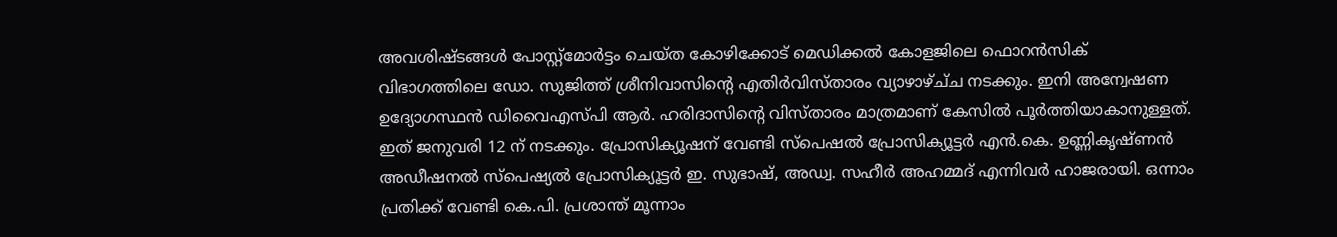അവശിഷ്ടങ്ങൾ പോസ്റ്റ്മോർട്ടം ചെയ്ത‌ കോഴിക്കോട് മെഡിക്കൽ കോളജിലെ ഫൊറൻസിക് വിഭാഗത്തിലെ ഡോ. സുജിത്ത് ശ്രീനിവാസിന്റെ എതിർവിസ്ത‌ാരം വ്യാഴാഴ്ച്‌ച നടക്കും. ഇനി അന്വേഷണ ഉദ്യോഗസ്ഥൻ ഡിവൈഎസ്‌പി ആർ. ഹരിദാസിന്റെ വിസ്‌താരം മാത്രമാണ് കേസിൽ പൂർത്തിയാകാനുള്ളത്. ഇത് ജനുവരി 12 ന് നടക്കും. പ്രോസിക്യൂഷന് വേണ്ടി സ്പെഷൽ പ്രോസിക്യൂട്ടർ എൻ.കെ. ഉണ്ണികൃഷ്ണൻ അഡീഷനൽ സ്പെഷ്യൽ പ്രോസിക്യൂട്ടർ ഇ. സുഭാഷ്, അഡ്വ. സഹീർ അഹമ്മദ് എന്നിവർ ഹാജരായി. ഒന്നാം പ്രതിക്ക് വേണ്ടി കെ.പി. പ്രശാന്ത് മൂന്നാം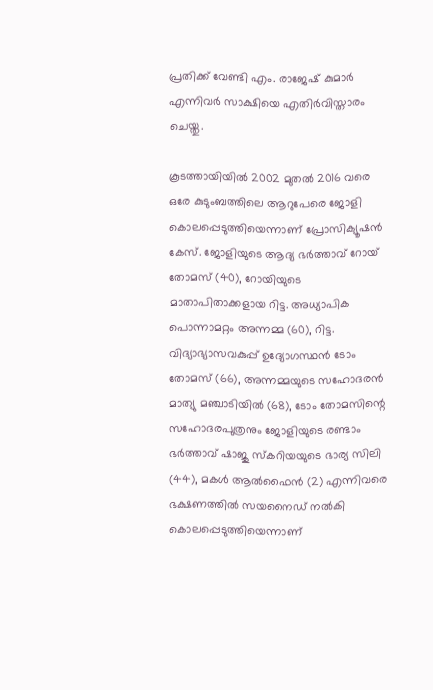പ്രതിക്ക് വേണ്ടി എം. രാജേഷ് കുമാർ എന്നിവർ സാക്ഷിയെ എതിർവിസ്താരം ചെയ്തു.

കൂടത്തായിയിൽ 2002 മുതൽ 2016 വരെ ഒരേ കുടുംബത്തിലെ ആറുപേരെ ജോളി കൊലപ്പെടുത്തിയെന്നാണ് പ്രോസിക്യൂഷൻ കേസ്. ജോളിയുടെ ആദ്യ ഭർത്താവ് റോയ് തോമസ് (40), റോയിയുടെ മാതാപിതാക്കളായ റിട്ട. അധ്യാപിക പൊന്നാമറ്റം അന്നമ്മ (60), റിട്ട. വിദ്യാഭ്യാസവകുപ്പ് ഉദ്യോഗസ്ഥൻ ടോം തോമസ് (66), അന്നമ്മയുടെ സഹോദരൻ മാത്യു മഞ്ചാടിയിൽ (68), ടോം തോമസിന്റെ സഹോദരപുത്രനും ജോളിയുടെ രണ്ടാം ഭർത്താവ് ഷാജു സ്‌കറിയയുടെ ഭാര്യ സിലി (44), മകൾ ആൽഫൈൻ (2) എന്നിവരെ ഭക്ഷണത്തിൽ സയനൈഡ് നൽകി കൊലപ്പെടുത്തിയെന്നാണ്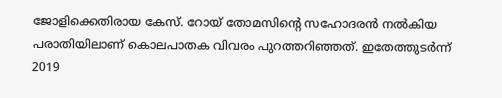ജോളിക്കെതിരായ കേസ്. റോയ് തോമസിന്റെ സഹോദരൻ നൽകിയ പരാതിയിലാണ് കൊലപാതക വിവരം പുറത്തറിഞ്ഞത്. ഇതേത്തുടർന്ന് 2019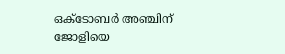ഒക്ടോബർ അഞ്ചിന് ജോളിയെ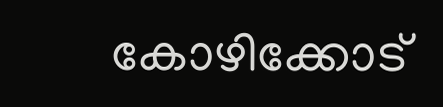കോഴിക്കോട്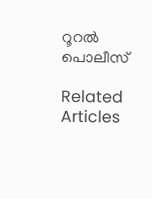റൂറൽ പൊലീസ്

Related Articles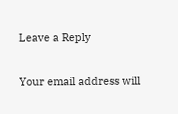Leave a Reply

Your email address will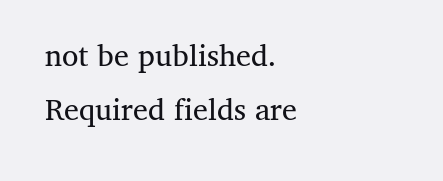not be published. Required fields are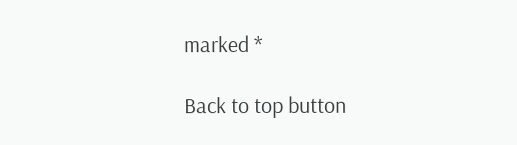marked *

Back to top button